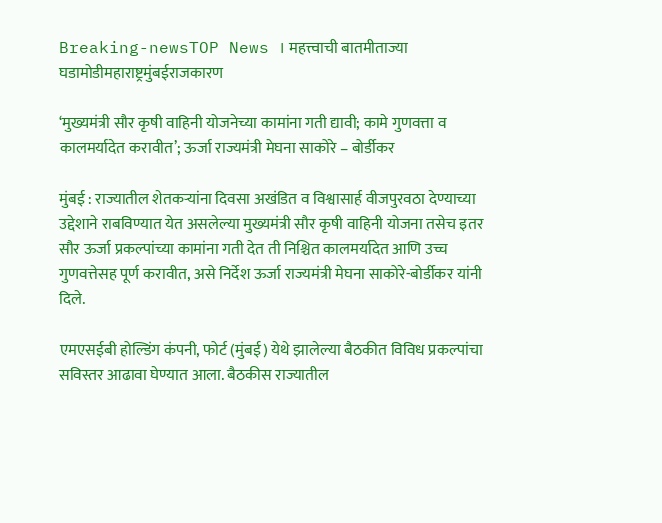Breaking-newsTOP News । महत्त्वाची बातमीताज्या घडामोडीमहाराष्ट्रमुंबईराजकारण

‘मुख्यमंत्री सौर कृषी वाहिनी योजनेच्या कामांना गती द्यावी; कामे गुणवत्ता व कालमर्यादेत करावीत’; ऊर्जा राज्यमंत्री मेघना साकोरे – बोर्डीकर

मुंबई : राज्यातील शेतकऱ्यांना दिवसा अखंडित व विश्वासार्ह वीजपुरवठा देण्याच्या उद्देशाने राबविण्यात येत असलेल्या मुख्यमंत्री सौर कृषी वाहिनी योजना तसेच इतर सौर ऊर्जा प्रकल्पांच्या कामांना गती देत ती निश्चित कालमर्यादेत आणि उच्च गुणवत्तेसह पूर्ण करावीत, असे निर्देश ऊर्जा राज्यमंत्री मेघना साकोरे-बोर्डीकर यांनी दिले.

एमएसईबी होल्डिंग कंपनी, फोर्ट (मुंबई) येथे झालेल्या बैठकीत विविध प्रकल्पांचा सविस्तर आढावा घेण्यात आला. बैठकीस राज्यातील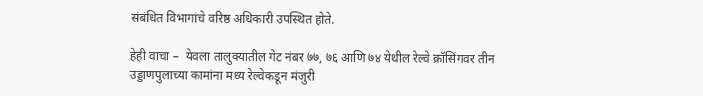संबंधित विभागांचे वरिष्ठ अधिकारी उपस्थित होते.

हेही वाचा –  येवला तालुक्यातील गेट नंबर ७७, ७६ आणि ७४ येथील रेल्वे क्रॉसिंगवर तीन उड्डाणपुलाच्या कामांना मध्य रेल्वेकडून मंजुरी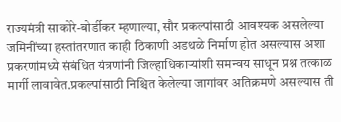राज्यमंत्री साकोरे-बोर्डीकर म्हणाल्या, सौर प्रकल्पांसाठी आवश्यक असलेल्या जमिनींच्या हस्तांतरणात काही ठिकाणी अडथळे निर्माण होत असल्यास अशा प्रकरणांमध्ये संबंधित यंत्रणांनी जिल्हाधिकाऱ्यांशी समन्वय साधून प्रश्न तत्काळ मार्गी लावावेत.प्रकल्पांसाठी निश्चित केलेल्या जागांवर अतिक्रमणे असल्यास ती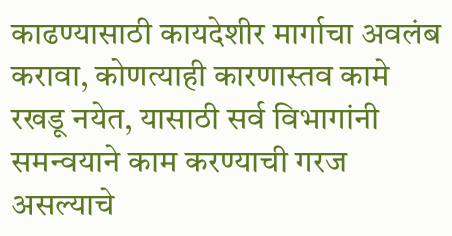काढण्यासाठी कायदेशीर मार्गाचा अवलंब करावा, कोणत्याही कारणास्तव कामे रखडू नयेत, यासाठी सर्व विभागांनी समन्वयाने काम करण्याची गरज असल्याचे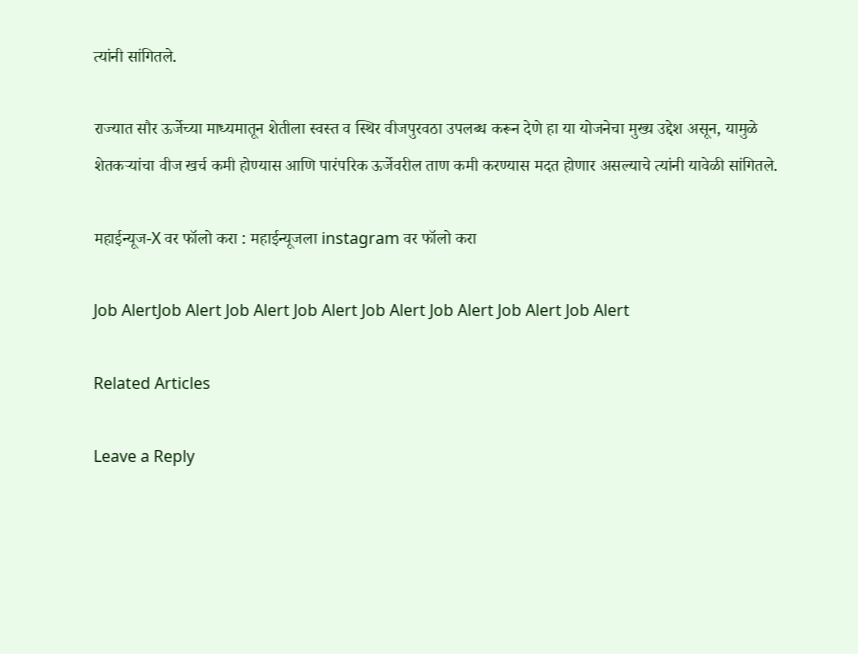त्यांनी सांगितले.

राज्यात सौर ऊर्जेच्या माध्यमातून शेतीला स्वस्त व स्थिर वीजपुरवठा उपलब्ध करून देणे हा या योजनेचा मुख्य उद्देश असून, यामुळे शेतकऱ्यांचा वीज खर्च कमी होण्यास आणि पारंपरिक ऊर्जेवरील ताण कमी करण्यास मदत होणार असल्याचे त्यांनी यावेळी सांगितले.

महाईन्यूज-X वर फॉलो करा : महाईन्यूजला instagram वर फॉलो करा

Job AlertJob Alert Job Alert Job Alert Job Alert Job Alert Job Alert Job Alert

Related Articles

Leave a Reply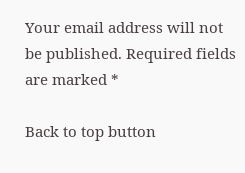Your email address will not be published. Required fields are marked *

Back to top button